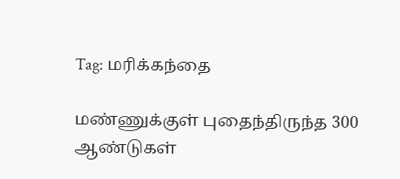Tag: மரிக்கந்தை

மண்ணுக்குள் புதைந்திருந்த 300 ஆண்டுகள்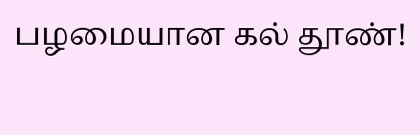பழமையான கல் தூண்!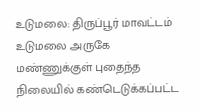உடுமலை: திருப்பூர் மாவட்டம் உடுமலை அருகே மண்ணுக்குள் புதைந்த நிலையில் கண்டெடுக்கப்பட்ட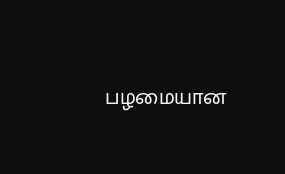பழமையான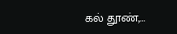கல் தூண்,…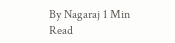By Nagaraj 1 Min Read